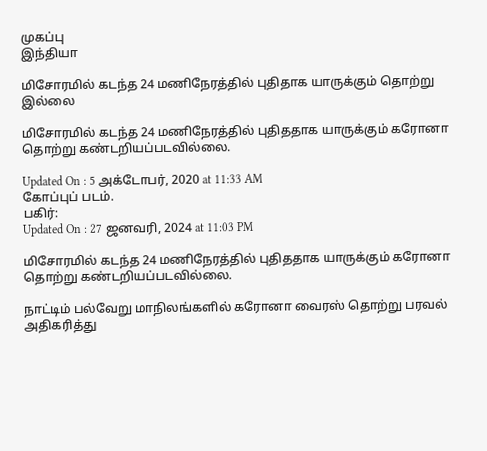முகப்பு
இந்தியா

மிசோரமில் கடந்த 24 மணிநேரத்தில் புதிதாக யாருக்கும் தொற்று இல்லை

மிசோரமில் கடந்த 24 மணிநேரத்தில் புதிததாக யாருக்கும் கரோனா தொற்று கண்டறியப்படவில்லை.

Updated On : 5 அக்டோபர், 2020 at 11:33 AM
கோப்புப் படம்.
பகிர்:
Updated On : 27 ஜனவரி, 2024 at 11:03 PM

மிசோரமில் கடந்த 24 மணிநேரத்தில் புதிததாக யாருக்கும் கரோனா தொற்று கண்டறியப்படவில்லை.

நாட்டிம் பல்வேறு மாநிலங்களில் கரோனா வைரஸ் தொற்று பரவல் அதிகரித்து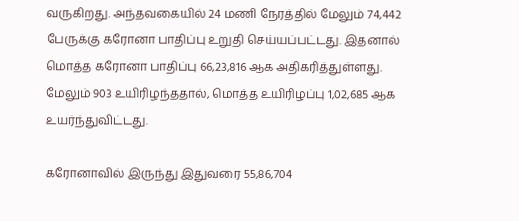வருகிறது. அந்தவகையில் 24 மணி நேரத்தில் மேலும் 74,442 பேருக்கு கரோனா பாதிப்பு உறுதி செய்யப்பட்டது. இதனால் மொத்த கரோனா பாதிப்பு 66,23,816 ஆக அதிகரித்துள்ளது. மேலும் 903 உயிரிழந்ததால், மொத்த உயிரிழப்பு 1,02,685 ஆக உயர்ந்துவிட்டது.

கரோனாவில் இருந்து இதுவரை 55,86,704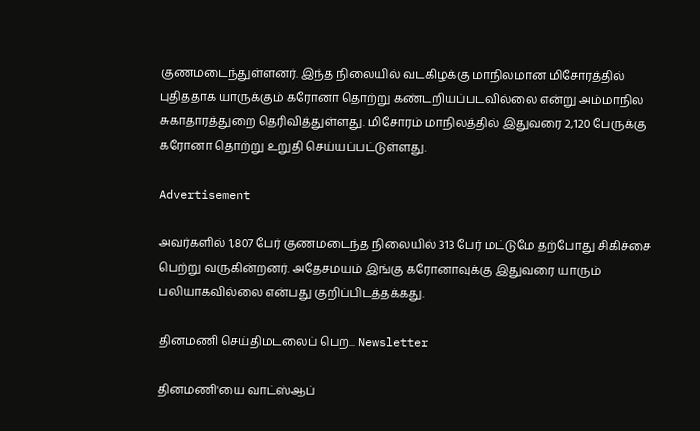குணமடைந்துள்ளனர். இந்த நிலையில் வடகிழக்கு மாநிலமான மிசோரத்தில் புதிததாக யாருக்கும் கரோனா தொற்று கண்டறியப்படவில்லை என்று அம்மாநில சுகாதாரத்துறை தெரிவித்துள்ளது. மிசோரம் மாநிலத்தில் இதுவரை 2,120 பேருக்கு கரோனா தொற்று உறுதி செய்யப்பட்டுள்ளது.

Advertisement

அவர்களில் 1,807 பேர் குணமடைந்த நிலையில் 313 பேர் மட்டுமே தற்போது சிகிச்சை பெற்று வருகின்றனர். அதேசமயம் இங்கு கரோனாவுக்கு இதுவரை யாரும் பலியாகவில்லை என்பது குறிப்பிடத்தக்கது.

தினமணி செய்திமடலைப் பெற... Newsletter

தினமணி'யை வாட்ஸ்ஆப்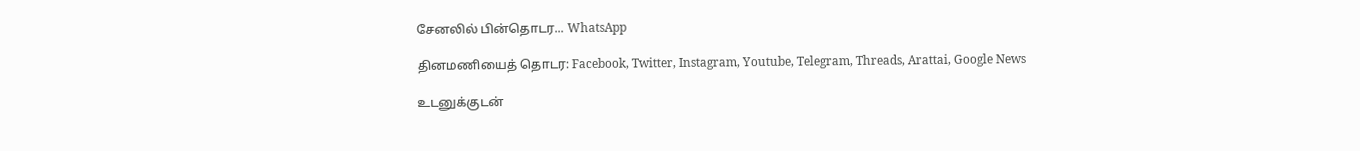சேனலில் பின்தொடர... WhatsApp

தினமணியைத் தொடர: Facebook, Twitter, Instagram, Youtube, Telegram, Threads, Arattai, Google News

உடனுக்குடன்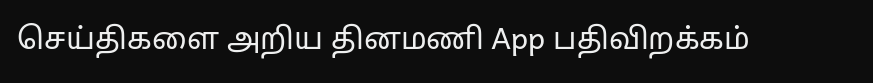செய்திகளை அறிய தினமணி App பதிவிறக்கம்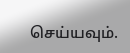செய்யவும்.